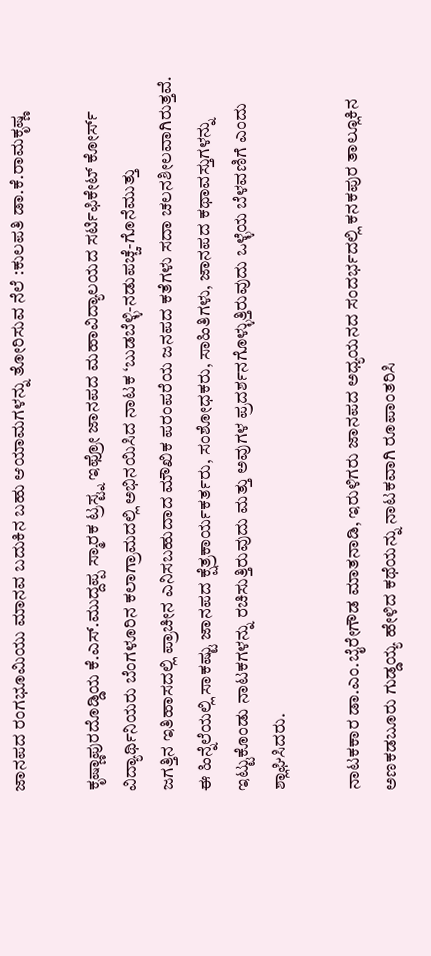ಜಾನಪದ ರಂಗಭೂಮಿಯು ಮಾನವ ಬದುಕಿನ ಬಹು ಆಯಾಮಗಳನ್ನು ತೋರಿಸುವ ನೆಲೆ :ಕುಲಪತಿ ಡಾ.ಕೆ.ರಾಮಕೃಷ್ಣ

ಕೃಷ್ಣಾಪುರದೊಡ್ಡಿಯ ಕೆ.ಎಸ್.ಮುದ್ದಪ್ಪ ಸ್ಮಾರಕ ಟ್ರಸ್ಟ್ನ ಇಫ್ರೋ ಜಾನಪದ ಮಹಾವಿದ್ಯಾಲಯದ ಸರ್ಟಿಫಿಕೇಟ್ ಕೋರ್ಸ್ ವಿದ್ಯಾರ್ಥಿನಿಯರು ಬೆಂಗಳೂರಿನ ಕಲಾಗ್ರಾಮದಲ್ಲಿ ಅಭಿನಯಿಸಿದ ನಾಟಕ ‘ಬುಡಬೆಳ್ಳಿ-ನಡುಪಚ್ಚೆ-ಗೊನೆಮುತ್ತು
ಜಗತ್ತಿನ ಇತಿಹಾಸದಲ್ಲಿ ಪ್ರಾಚೀನ ಎನಿಸಬಹುದಾದ ಮೌಖಿಕ ಪರಂಪರೆಯ ಜನಪದ ಕತೆಗಳು ಸದಾ ಚಲನಶೀಲವಾಗಿರುತ್ತವೆ. ಈ ಹಿನ್ನೆಲೆಯಲ್ಲಿ ಸಾಕಷ್ಟು ಜಾನಪದ ಕ್ಷೆತ್ರಕಾರ್ಯಕರ್ತರು, ಸಂಶೋಧಕರು, ಸಾಹಿತಿಗಳು, ಜಾನಪದ ಕಥಾವಸ್ತುಗಳನ್ನು ಇಟ್ಟುಕೊಂಡು ನಾಟಕಗಳನ್ನು ರಚಿಸುತ್ತಿರುವುದು ಮತ್ತು ಅವುಗಳ ಪ್ರದರ್ಶನಗೊಳ್ಳುತ್ತಿರುವುದು ಒಳ್ಳೆಯ ಬೆಳವಣಿಗೆ ಎಂದು ಶ್ಲಾಘಿಸಿದರು.

ನಾಟಕಕಾರ ಡಾ.ಎಂ.ಬೈರೇಗೌಡ ಮಾತನಾಡಿ, ಇರುಳಿಗರು ಜಾನಪದ ಅಧ್ಯಯನದ ಸಂದರ್ಭದಲ್ಲಿ ಕನಕಪುರ ತಾಲ್ಲೂಕಿನ ಅಣಕಡಬೂರು ಗುಡ್ಡಯ್ಯ ಹೇಳಿದ ಕಥೆಯನ್ನು ನಾಟಕವಾಗಿ ರೂಪಾಂತರಿಸಿ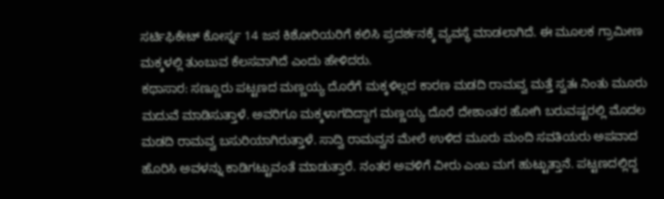ಸರ್ಟಿಫಿಕೇಟ್ ಕೋರ್ಸ್ನ 14 ಜನ ಕಿಶೋರಿಯರಿಗೆ ಕಲಿಸಿ ಪ್ರದರ್ಶನಕ್ಕೆ ವ್ಯವಸ್ಥೆ ಮಾಡಲಾಗಿದೆ. ಈ ಮೂಲಕ ಗ್ರಾಮೀಣ ಮಕ್ಕಳಲ್ಲಿ ತುಂಬುವ ಕೆಲಸವಾಗಿದೆ ಎಂದು ಹೇಳಿದರು.
ಕಥಾಸಾರ: ಸಣ್ಣೂರು ಪಟ್ಟಣದ ಮಣ್ಣಯ್ಯ ದೊರೆಗೆ ಮಕ್ಕಳಿಲ್ಲದ ಕಾರಣ ಮಡದಿ ರಾಮವ್ವ ಮತ್ತೆ ಸ್ವತಃ ನಿಂತು ಮೂರು ಮದುವೆ ಮಾಡಿಸುತ್ತಾಳೆ. ಅವರಿಗೂ ಮಕ್ಕಳಾಗದಿದ್ದಾಗ ಮಣ್ಣಯ್ಯ ದೊರೆ ದೇಶಾಂತರ ಹೋಗಿ ಬರುವಷ್ಟರಲ್ಲಿ ಮೊದಲ ಮಡದಿ ರಾಮವ್ವ ಬಸುರಿಯಾಗಿರುತ್ತಾಳೆ. ಸಾದ್ವಿ ರಾಮವ್ವನ ಮೇಲೆ ಉಳಿದ ಮೂರು ಮಂದಿ ಸವತಿಯರು ಅಪವಾದ ಹೊರಿಸಿ ಅವಳನ್ನು ಕಾಡಿಗಟ್ಟುವಂತೆ ಮಾಡುತ್ತಾರೆ. ನಂತರ ಅವಳಿಗೆ ವೀರು ಎಂಬ ಮಗ ಹುಟ್ಟುತ್ತಾನೆ. ಪಟ್ಟಣದಲ್ಲಿದ್ದ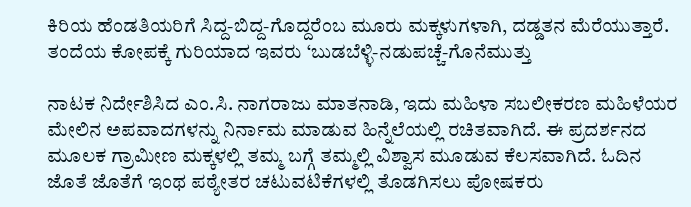ಕಿರಿಯ ಹೆಂಡತಿಯರಿಗೆ ಸಿದ್ದ-ಬಿದ್ದ-ಗೊದ್ದರೆಂಬ ಮೂರು ಮಕ್ಕಳುಗಳಾಗಿ, ದಡ್ಡತನ ಮೆರೆಯುತ್ತಾರೆ. ತಂದೆಯ ಕೋಪಕ್ಕೆ ಗುರಿಯಾದ ಇವರು ‘ಬುಡಬೆಳ್ಳಿ-ನಡುಪಚ್ಚೆ-ಗೊನೆಮುತ್ತು

ನಾಟಕ ನಿರ್ದೇಶಿಸಿದ ಎಂ.ಸಿ. ನಾಗರಾಜು ಮಾತನಾಡಿ, ಇದು ಮಹಿಳಾ ಸಬಲೀಕರಣ ಮಹಿಳೆಯರ ಮೇಲಿನ ಅಪವಾದಗಳನ್ನು ನಿರ್ನಾಮ ಮಾಡುವ ಹಿನ್ನೆಲೆಯಲ್ಲಿ ರಚಿತವಾಗಿದೆ. ಈ ಪ್ರದರ್ಶನದ ಮೂಲಕ ಗ್ರಾಮೀಣ ಮಕ್ಕಳಲ್ಲಿ ತಮ್ಮ ಬಗ್ಗೆ ತಮ್ಮಲ್ಲಿ ವಿಶ್ವಾಸ ಮೂಡುವ ಕೆಲಸವಾಗಿದೆ. ಓದಿನ ಜೊತೆ ಜೊತೆಗೆ ಇಂಥ ಪಠ್ಯೇತರ ಚಟುವಟಿಕೆಗಳಲ್ಲಿ ತೊಡಗಿಸಲು ಪೋಷಕರು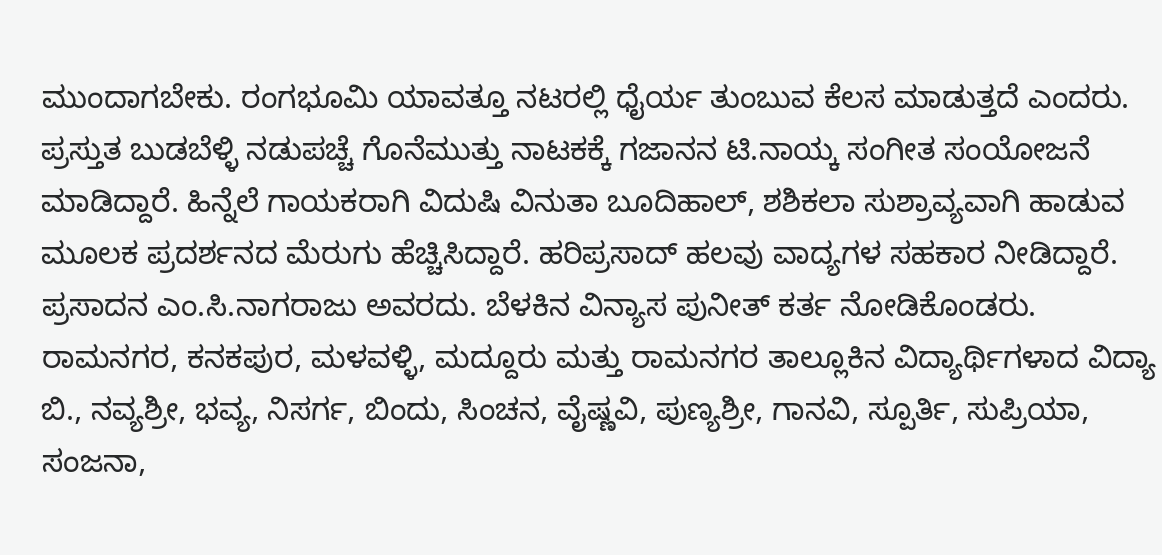ಮುಂದಾಗಬೇಕು. ರಂಗಭೂಮಿ ಯಾವತ್ತೂ ನಟರಲ್ಲಿ ಧೈರ್ಯ ತುಂಬುವ ಕೆಲಸ ಮಾಡುತ್ತದೆ ಎಂದರು.
ಪ್ರಸ್ತುತ ಬುಡಬೆಳ್ಳಿ ನಡುಪಚ್ಚೆ ಗೊನೆಮುತ್ತು ನಾಟಕಕ್ಕೆ ಗಜಾನನ ಟಿ.ನಾಯ್ಕ ಸಂಗೀತ ಸಂಯೋಜನೆ ಮಾಡಿದ್ದಾರೆ. ಹಿನ್ನೆಲೆ ಗಾಯಕರಾಗಿ ವಿದುಷಿ ವಿನುತಾ ಬೂದಿಹಾಲ್, ಶಶಿಕಲಾ ಸುಶ್ರಾವ್ಯವಾಗಿ ಹಾಡುವ ಮೂಲಕ ಪ್ರದರ್ಶನದ ಮೆರುಗು ಹೆಚ್ಚಿಸಿದ್ದಾರೆ. ಹರಿಪ್ರಸಾದ್ ಹಲವು ವಾದ್ಯಗಳ ಸಹಕಾರ ನೀಡಿದ್ದಾರೆ. ಪ್ರಸಾದನ ಎಂ.ಸಿ.ನಾಗರಾಜು ಅವರದು. ಬೆಳಕಿನ ವಿನ್ಯಾಸ ಪುನೀತ್ ಕರ್ತ ನೋಡಿಕೊಂಡರು.
ರಾಮನಗರ, ಕನಕಪುರ, ಮಳವಳ್ಳಿ, ಮದ್ದೂರು ಮತ್ತು ರಾಮನಗರ ತಾಲ್ಲೂಕಿನ ವಿದ್ಯಾರ್ಥಿಗಳಾದ ವಿದ್ಯಾ ಬಿ., ನವ್ಯಶ್ರೀ, ಭವ್ಯ, ನಿಸರ್ಗ, ಬಿಂದು, ಸಿಂಚನ, ವೈಷ್ಣವಿ, ಪುಣ್ಯಶ್ರೀ, ಗಾನವಿ, ಸ್ಪೂರ್ತಿ, ಸುಪ್ರಿಯಾ, ಸಂಜನಾ,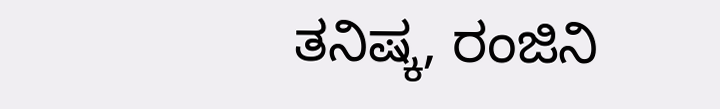ತನಿಷ್ಕ, ರಂಜಿನಿ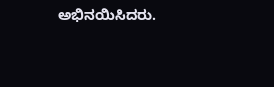ಅಭಿನಯಿಸಿದರು.